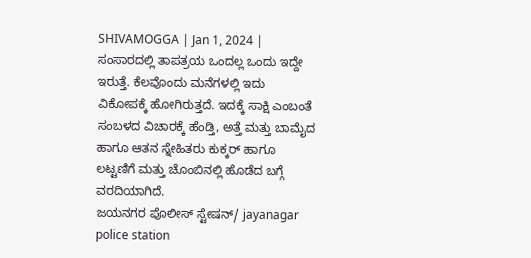SHIVAMOGGA | Jan 1, 2024 | ಸಂಸಾರದಲ್ಲಿ ತಾಪತ್ರಯ ಒಂದಲ್ಲ ಒಂದು ಇದ್ದೇ ಇರುತ್ತೆ. ಕೆಲವೊಂದು ಮನೆಗಳಲ್ಲಿ ಇದು ವಿಕೋಪಕ್ಕೆ ಹೋಗಿರುತ್ತದೆ. ಇದಕ್ಕೆ ಸಾಕ್ಷಿ ಎಂಬಂತೆ ಸಂಬಳದ ವಿಚಾರಕ್ಕೆ ಹೆಂಡ್ತಿ, ಅತ್ತೆ ಮತ್ತು ಬಾಮೈದ ಹಾಗೂ ಆತನ ಸ್ನೇಹಿತರು ಕುಕ್ಕರ್ ಹಾಗೂ ಲಟ್ಟಣಿಗೆ ಮತ್ತು ಚೊಂಬಿನಲ್ಲಿ ಹೊಡೆದ ಬಗ್ಗೆ ವರದಿಯಾಗಿದೆ.
ಜಯನಗರ ಪೊಲೀಸ್ ಸ್ಟೇಷನ್/ jayanagar police station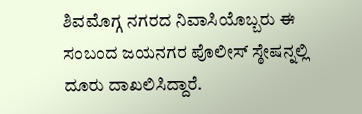ಶಿವಮೊಗ್ಗ ನಗರದ ನಿವಾಸಿಯೊಬ್ಬರು ಈ ಸಂಬಂದ ಜಯನಗರ ಪೊಲೀಸ್ ಸ್ಠೇಷನ್ನಲ್ಲಿ ದೂರು ದಾಖಲಿಸಿದ್ದಾರೆ.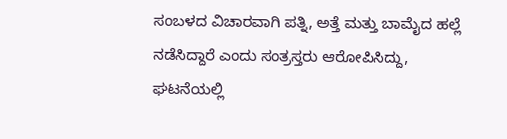ಸಂಬಳದ ವಿಚಾರವಾಗಿ ಪತ್ನಿ, ಅತ್ತೆ ಮತ್ತು ಬಾಮೈದ ಹಲ್ಲೆ ನಡೆಸಿದ್ದಾರೆ ಎಂದು ಸಂತ್ರಸ್ತರು ಆರೋಪಿಸಿದ್ದು, ಘಟನೆಯಲ್ಲಿ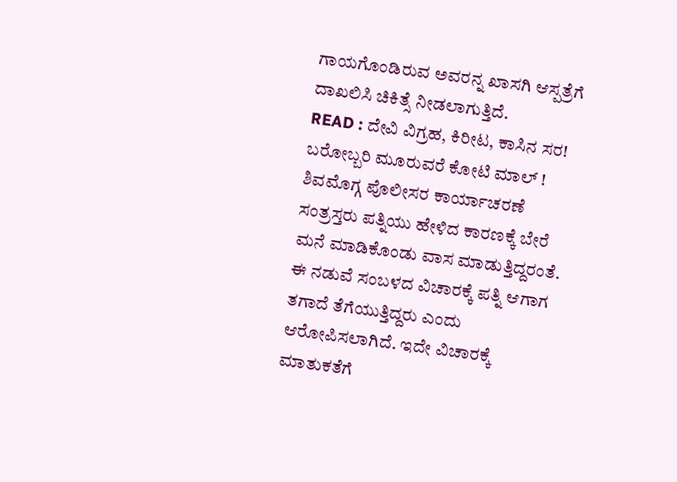ಗಾಯಗೊಂಡಿರುವ ಅವರನ್ನ ಖಾಸಗಿ ಆಸ್ಪತ್ರೆಗೆ ದಾಖಲಿಸಿ ಚಿಕಿತ್ಸೆ ನೀಡಲಾಗುತ್ತಿದೆ.
READ : ದೇವಿ ವಿಗ್ರಹ, ಕಿರೀಟ, ಕಾಸಿನ ಸರ! ಬರೋಬ್ಬರಿ ಮೂರುವರೆ ಕೋಟಿ ಮಾಲ್ ! ಶಿವಮೊಗ್ಗ ಪೊಲೀಸರ ಕಾರ್ಯಾಚರಣೆ
ಸಂತ್ರಸ್ತರು ಪತ್ನಿಯು ಹೇಳಿದ ಕಾರಣಕ್ಕೆ ಬೇರೆ ಮನೆ ಮಾಡಿಕೊಂಡು ವಾಸ ಮಾಡುತ್ತಿದ್ದರಂತೆ. ಈ ನಡುವೆ ಸಂಬಳದ ವಿಚಾರಕ್ಕೆ ಪತ್ನಿ ಆಗಾಗ ತಗಾದೆ ತೆಗೆಯುತ್ತಿದ್ದರು ಎಂದು ಆರೋಪಿಸಲಾಗಿದೆ. ಇದೇ ವಿಚಾರಕ್ಕೆ ಮಾತುಕತೆಗೆ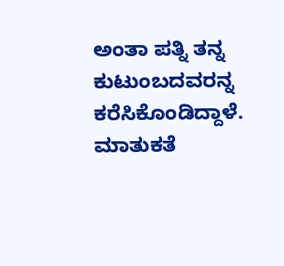ಅಂತಾ ಪತ್ನಿ ತನ್ನ ಕುಟುಂಬದವರನ್ನ ಕರೆಸಿಕೊಂಡಿದ್ದಾಳೆ. ಮಾತುಕತೆ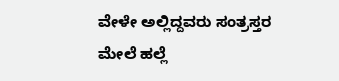ವೇಳೇ ಅಲ್ಲಿದ್ದವರು ಸಂತ್ರಸ್ತರ ಮೇಲೆ ಹಲ್ಲೆ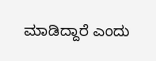ಮಾಡಿದ್ದಾರೆ ಎಂದು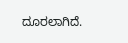ದೂರಲಾಗಿದೆ.